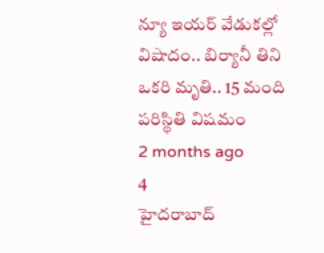న్యూ ఇయర్ వేడుకల్లో విషాదం.. బిర్యానీ తిని ఒకరి మృతి.. 15 మంది పరిస్థితి విషమం
2 months ago
4
హైదరాబాద్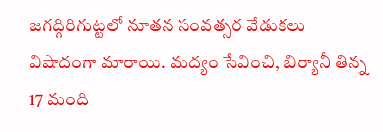జగద్గిరిగుట్టలో నూతన సంవత్సర వేడుకలు విషాదంగా మారాయి. మద్యం సేవించి, బిర్యానీ తిన్న 17 మంది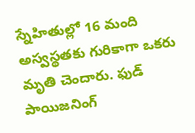స్నేహితుల్లో 16 మంది అస్వస్థతకు గురికాగా ఒకరు మృతి చెందారు. ఫుడ్ పాయిజనింగ్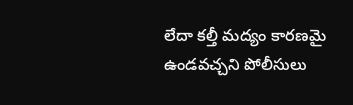లేదా కల్తీ మద్యం కారణమై ఉండవచ్చని పోలీసులు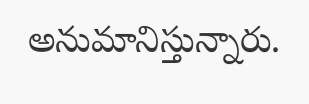అనుమానిస్తున్నారు.